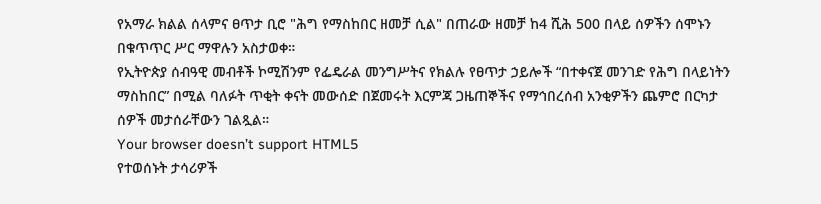የአማራ ክልል ሰላምና ፀጥታ ቢሮ "ሕግ የማስከበር ዘመቻ ሲል" በጠራው ዘመቻ ከ4 ሺሕ 500 በላይ ሰዎችን ሰሞኑን በቁጥጥር ሥር ማዋሉን አስታወቀ።
የኢትዮጵያ ሰብዓዊ መብቶች ኮሚሽንም የፌዴራል መንግሥትና የክልሉ የፀጥታ ኃይሎች “በተቀናጀ መንገድ የሕግ በላይነትን ማስከበር” በሚል ባለፉት ጥቂት ቀናት መውሰድ በጀመሩት እርምጃ ጋዜጠኞችና የማኅበረሰብ አንቂዎችን ጨምሮ በርካታ ሰዎች መታሰራቸውን ገልጿል።
Your browser doesn’t support HTML5
የተወሰኑት ታሳሪዎች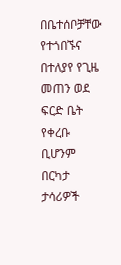በቤተሰቦቻቸው የተጎበኙና በተለያየ የጊዜ መጠን ወደ ፍርድ ቤት የቀረቡ ቢሆንም በርካታ ታሳሪዎች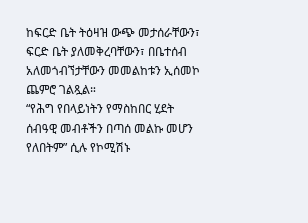ከፍርድ ቤት ትዕዛዝ ውጭ መታሰራቸውን፣ ፍርድ ቤት ያለመቅረባቸውን፣ በቤተሰብ አለመጎብኘታቸውን መመልከቱን ኢሰመኮ ጨምሮ ገልጿል።
“የሕግ የበላይነትን የማስከበር ሂደት ሰብዓዊ መብቶችን በጣሰ መልኩ መሆን የለበትም” ሲሉ የኮሚሽኑ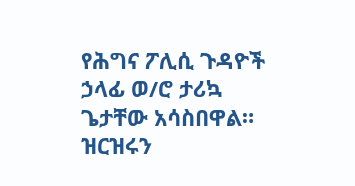የሕግና ፖሊሲ ጉዳዮች ኃላፊ ወ/ሮ ታሪኳ ጌታቸው አሳስበዋል።
ዝርዝሩን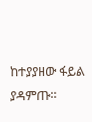ከተያያዘው ፋይል ያዳምጡ።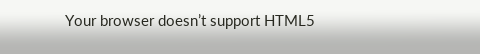Your browser doesn’t support HTML5